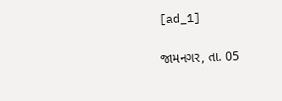[ad_1]

જામનગર, તા. 05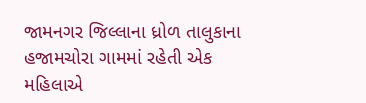જામનગર જિલ્લાના ધ્રોળ તાલુકાના હજામચોરા ગામમાં રહેતી એક મહિલાએ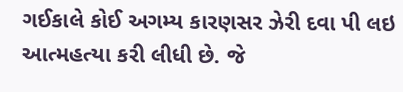ગઈકાલે કોઈ અગમ્ય કારણસર ઝેરી દવા પી લઇ આત્મહત્યા કરી લીધી છે. જે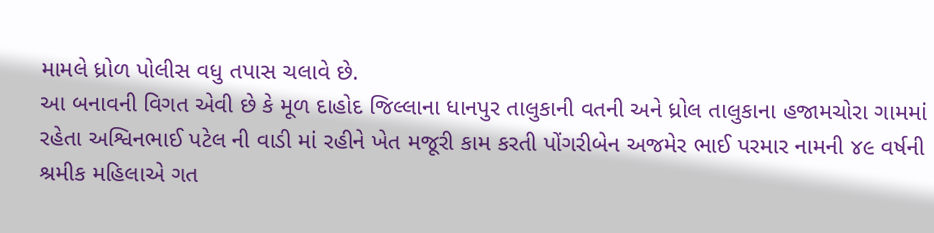મામલે ધ્રોળ પોલીસ વધુ તપાસ ચલાવે છે.
આ બનાવની વિગત એવી છે કે મૂળ દાહોદ જિલ્લાના ધાનપુર તાલુકાની વતની અને ધ્રોલ તાલુકાના હજામચોરા ગામમાં રહેતા અશ્વિનભાઈ પટેલ ની વાડી માં રહીને ખેત મજૂરી કામ કરતી પોંગરીબેન અજમેર ભાઈ પરમાર નામની ૪૯ વર્ષની શ્રમીક મહિલાએ ગત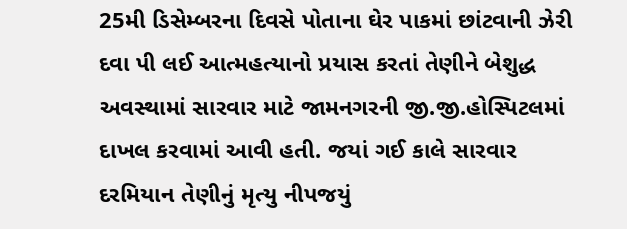25મી ડિસેમ્બરના દિવસે પોતાના ઘેર પાકમાં છાંટવાની ઝેરી દવા પી લઈ આત્મહત્યાનો પ્રયાસ કરતાં તેણીને બેશુદ્ધ અવસ્થામાં સારવાર માટે જામનગરની જી.જી.હોસ્પિટલમાં દાખલ કરવામાં આવી હતી. જયાં ગઈ કાલે સારવાર દરમિયાન તેણીનું મૃત્યુ નીપજયું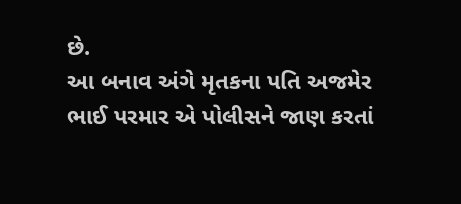છે.
આ બનાવ અંગે મૃતકના પતિ અજમેર ભાઈ પરમાર એ પોલીસને જાણ કરતાં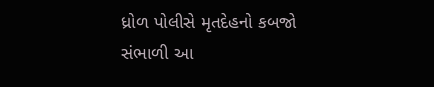ધ્રોળ પોલીસે મૃતદેહનો કબજો સંભાળી આ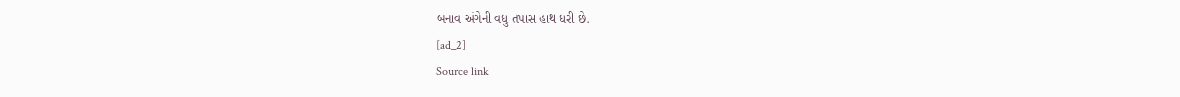બનાવ અંગેની વધુ તપાસ હાથ ધરી છે.
[ad_2]
Source link